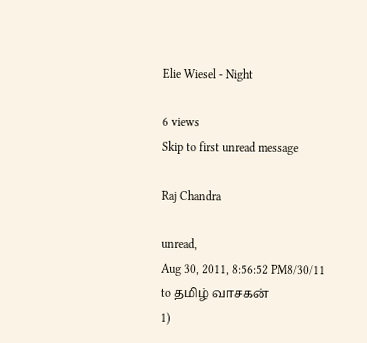Elie Wiesel - Night

6 views
Skip to first unread message

Raj Chandra

unread,
Aug 30, 2011, 8:56:52 PM8/30/11
to தமிழ் வாசகன்
1)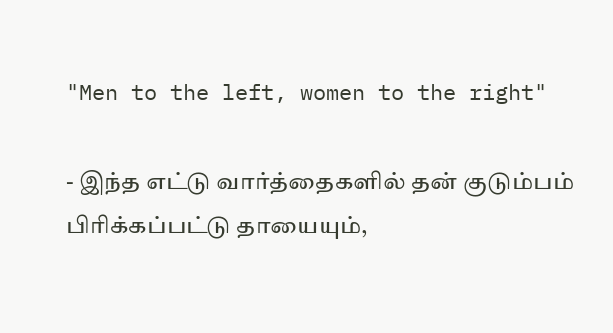"Men to the left, women to the right"

- இந்த எட்டு வார்த்தைகளில் தன் குடும்பம் பிரிக்கப்பட்டு தாயையும்,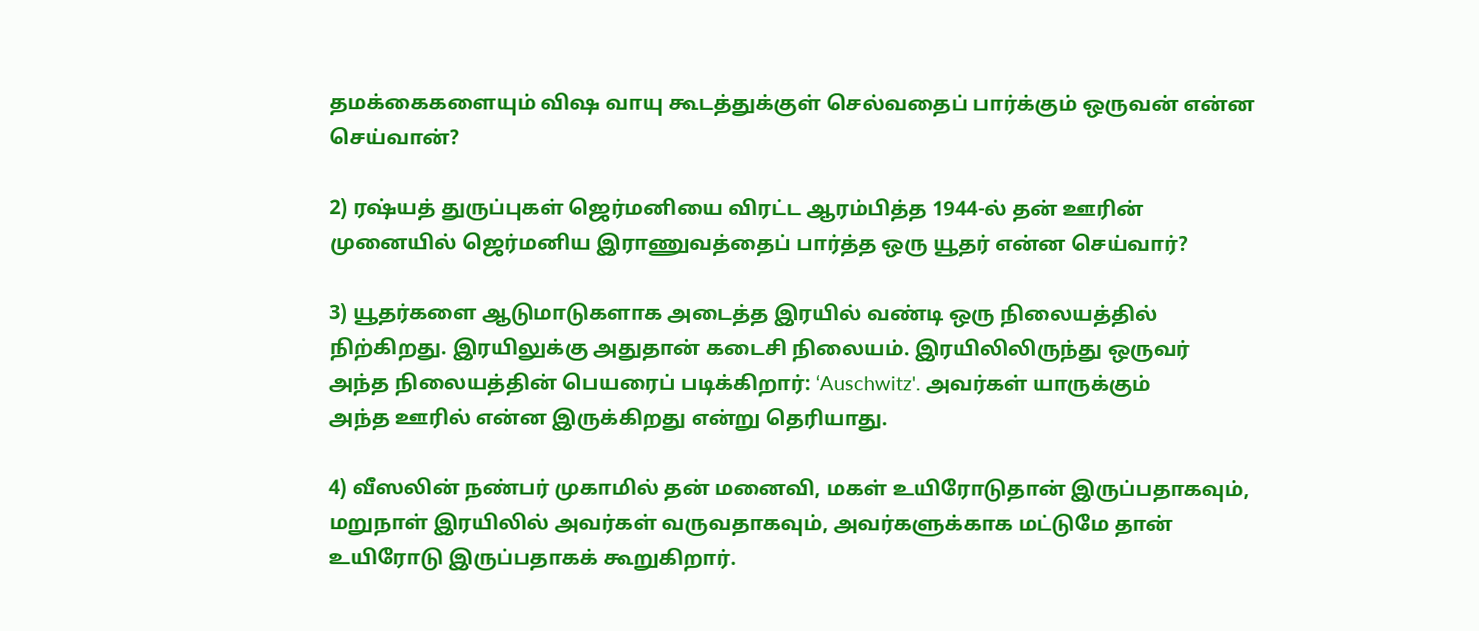தமக்கைகளையும் விஷ வாயு கூடத்துக்குள் செல்வதைப் பார்க்கும் ஒருவன் என்ன
செய்வான்?

2) ரஷ்யத் துருப்புகள் ஜெர்மனியை விரட்ட ஆரம்பித்த 1944-ல் தன் ஊரின்
முனையில் ஜெர்மனிய இராணுவத்தைப் பார்த்த ஒரு யூதர் என்ன செய்வார்?

3) யூதர்களை ஆடுமாடுகளாக அடைத்த இரயில் வண்டி ஒரு நிலையத்தில்
நிற்கிறது. இரயிலுக்கு அதுதான் கடைசி நிலையம். இரயிலிலிருந்து ஒருவர்
அந்த நிலையத்தின் பெயரைப் படிக்கிறார்: ‘Auschwitz'. அவர்கள் யாருக்கும்
அந்த ஊரில் என்ன இருக்கிறது என்று தெரியாது.

4) வீஸலின் நண்பர் முகாமில் தன் மனைவி, மகள் உயிரோடுதான் இருப்பதாகவும்,
மறுநாள் இரயிலில் அவர்கள் வருவதாகவும், அவர்களுக்காக மட்டுமே தான்
உயிரோடு இருப்பதாகக் கூறுகிறார்.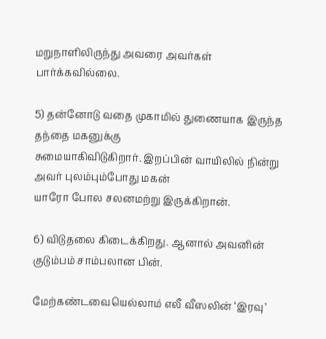மறுநாளிலிருந்து அவரை அவர்கள்
பார்க்கவில்லை.

5) தன்னோடு வதை முகாமில் துணையாக இருந்த தந்தை மகனுக்கு
சுமையாகிவிடுகிறார். இறப்பின் வாயிலில் நின்று அவர் புலம்பும்போது மகன்
யாரோ போல சலனமற்று இருக்கிறான்.

6) விடுதலை கிடைக்கிறது. ஆனால் அவனின் குடும்பம் சாம்பலான பின்.

மேற்கண்டவையெல்லாம் எலீ வீஸலின் ‘இரவு’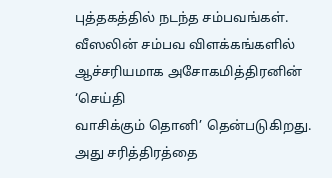புத்தகத்தில் நடந்த சம்பவங்கள்.
வீஸலின் சம்பவ விளக்கங்களில் ஆச்சரியமாக அசோகமித்திரனின் ‘செய்தி
வாசிக்கும் தொனி’ தென்படுகிறது. அது சரித்திரத்தை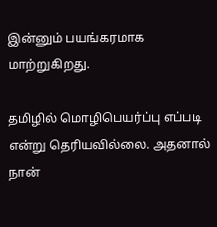இன்னும் பயங்கரமாக
மாற்றுகிறது.

தமிழில் மொழிபெயர்ப்பு எப்படி என்று தெரியவில்லை. அதனால் நான்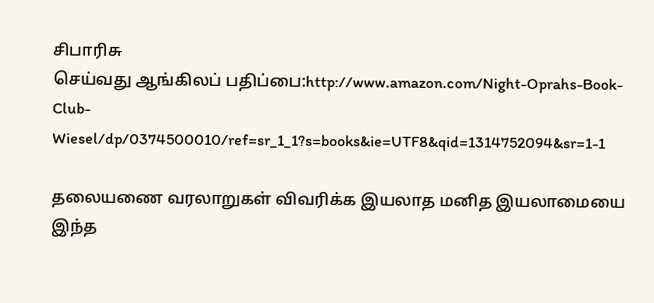சிபாரிசு
செய்வது ஆங்கிலப் பதிப்பை:http://www.amazon.com/Night-Oprahs-Book-Club-
Wiesel/dp/0374500010/ref=sr_1_1?s=books&ie=UTF8&qid=1314752094&sr=1-1

தலையணை வரலாறுகள் விவரிக்க இயலாத மனித இயலாமையை இந்த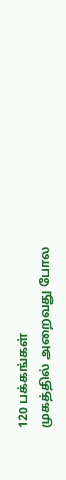120 பக்கங்கள்
முகத்தில் அறைவது போல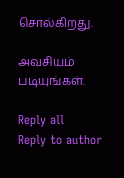சொல்கிறது.

அவசியம் படியுங்கள்.

Reply all
Reply to author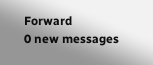Forward
0 new messages